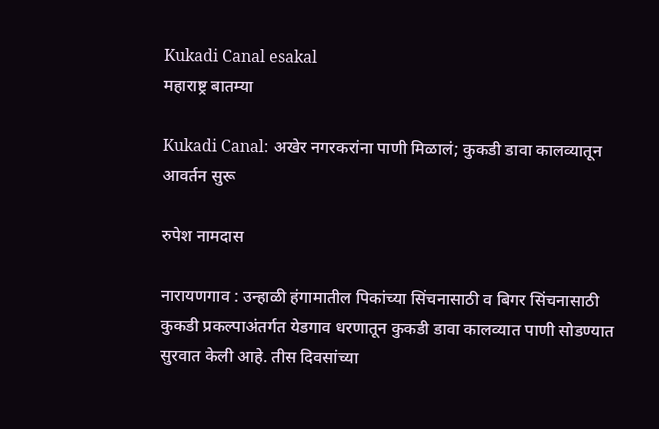Kukadi Canal esakal
महाराष्ट्र बातम्या

Kukadi Canal: अखेर नगरकरांना पाणी मिळालं; कुकडी डावा कालव्यातून आवर्तन सुरू

रुपेश नामदास

नारायणगाव : उन्हाळी हंगामातील पिकांच्या सिंचनासाठी व बिगर सिंचनासाठी कुकडी प्रकल्पाअंतर्गत येडगाव धरणातून कुकडी डावा कालव्यात पाणी सोडण्यात सुरवात केली आहे. तीस दिवसांच्या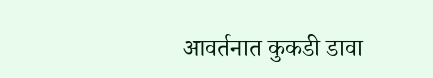आवर्तनात कुकडी डावा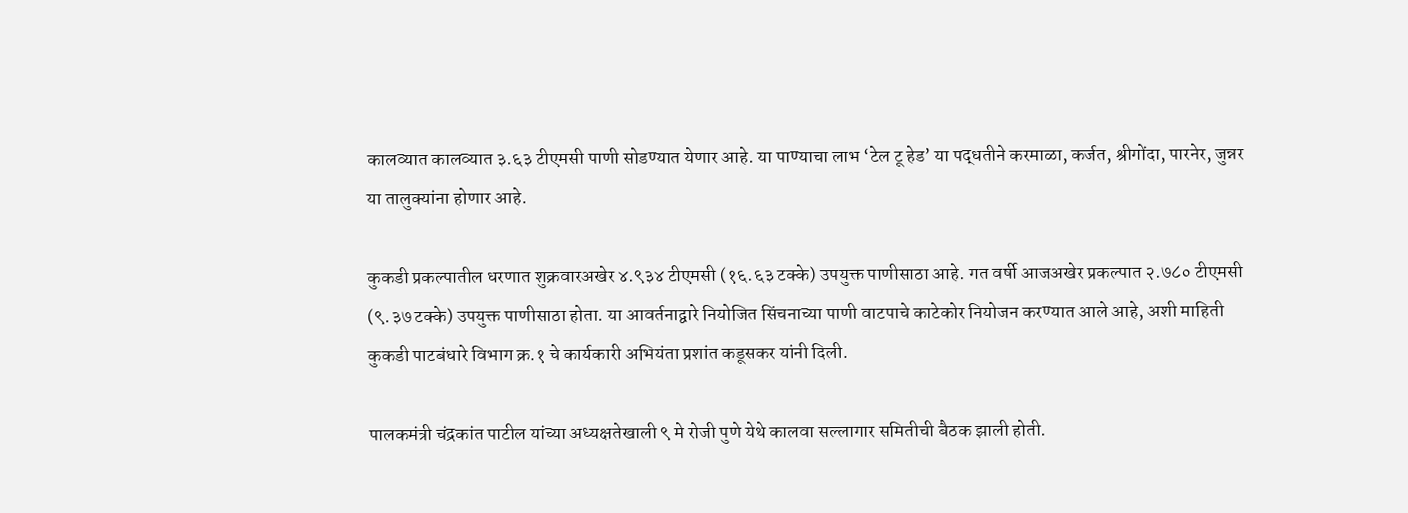कालव्यात कालव्यात ३.६३ टीएमसी पाणी सोडण्यात येणार आहे. या पाण्याचा लाभ ‘टेल टू हेड’ या पद्धतीने करमाळा, कर्जत, श्रीगोंदा, पारनेर, जुन्नर या तालुक्यांना होणार आहे.

कुकडी प्रकल्पातील धरणात शुक्रवारअखेर ४.९३४ टीएमसी (१६.६३ टक्के) उपयुक्त पाणीसाठा आहे. गत वर्षी आजअखेर प्रकल्पात २.७८० टीएमसी (९.३७ टक्के) उपयुक्त पाणीसाठा होता. या आवर्तनाद्वारे नियोजित सिंचनाच्या पाणी वाटपाचे काटेकोर नियोजन करण्यात आले आहे, अशी माहिती कुकडी पाटबंधारे विभाग क्र.१ चे कार्यकारी अभियंता प्रशांत कडूसकर यांनी दिली.

पालकमंत्री चंद्रकांत पाटील यांच्या अध्यक्षतेखाली ९ मे रोजी पुणे येथे कालवा सल्लागार समितीची बैठक झाली होती.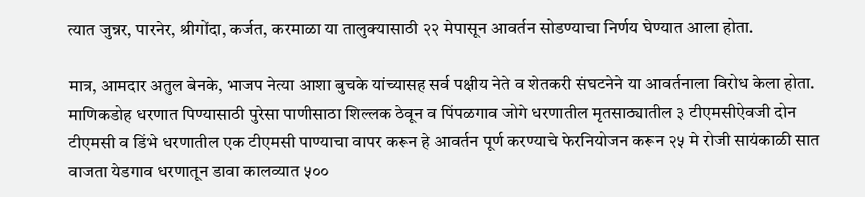त्यात जुन्नर, पारनेर, श्रीगोंदा, कर्जत, करमाळा या तालुक्यासाठी २२ मेपासून आवर्तन सोडण्याचा निर्णय घेण्यात आला होता.

मात्र, आमदार अतुल बेनके, भाजप नेत्या आशा बुचके यांच्यासह सर्व पक्षीय नेते व शेतकरी संघटनेने या आवर्तनाला विरोध केला होता. माणिकडोह धरणात पिण्यासाठी पुरेसा पाणीसाठा शिल्लक ठेवून व पिंपळगाव जोगे धरणातील मृतसाठ्यातील ३ टीएमसीऐवजी दोन टीएमसी व डिंभे धरणातील एक टीएमसी पाण्याचा वापर करून हे आवर्तन पूर्ण करण्याचे फेरनियोजन करून २५ मे रोजी सायंकाळी सात वाजता येडगाव धरणातून डावा कालव्यात ५००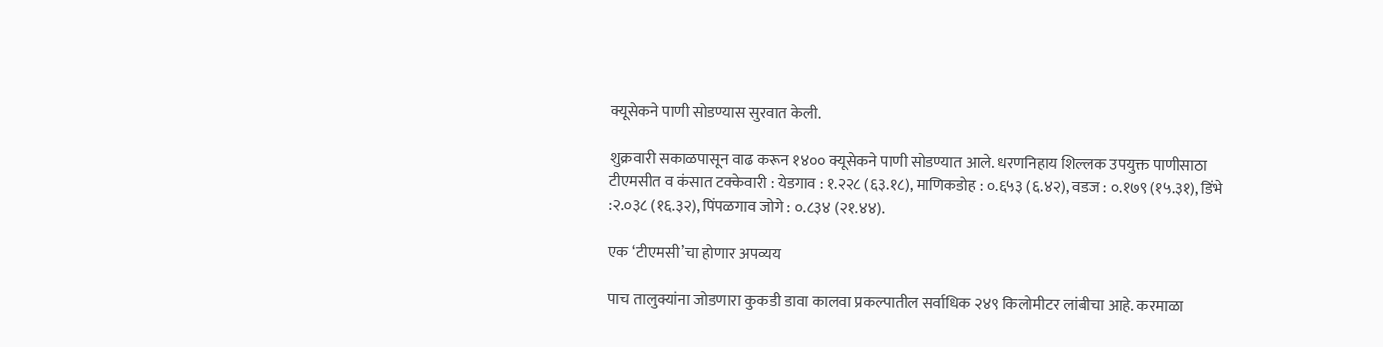क्यूसेकने पाणी सोडण्यास सुरवात केली.

शुक्रवारी सकाळपासून वाढ करून १४०० क्यूसेकने पाणी सोडण्यात आले. धरणनिहाय शिल्लक उपयुक्त पाणीसाठा टीएमसीत व कंसात टक्केवारी : येडगाव : १.२२८ (६३.१८), माणिकडोह : ०.६५३ (६.४२), वडज : ०.१७९ (१५.३१), डिंभे :२.०३८ (१६.३२), पिंपळगाव जोगे : ०.८३४ (२१.४४).

एक ‘टीएमसी’चा होणार अपव्यय

पाच तालुक्यांना जोडणारा कुकडी डावा कालवा प्रकल्पातील सर्वाधिक २४९ किलोमीटर लांबीचा आहे. करमाळा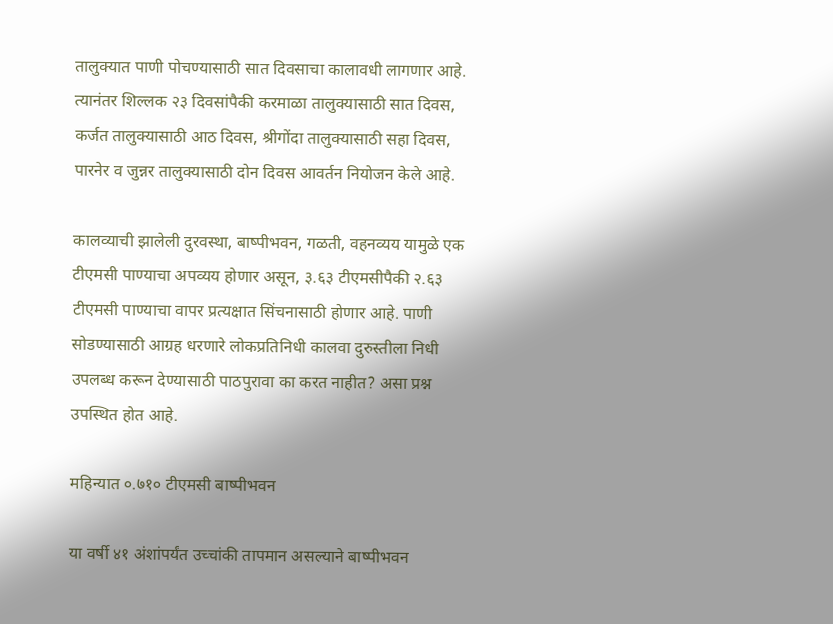तालुक्यात पाणी पोचण्यासाठी सात दिवसाचा कालावधी लागणार आहे. त्यानंतर शिल्लक २३ दिवसांपैकी करमाळा तालुक्यासाठी सात दिवस, कर्जत तालुक्यासाठी आठ दिवस, श्रीगोंदा तालुक्यासाठी सहा दिवस, पारनेर व जुन्नर तालुक्यासाठी दोन दिवस आवर्तन नियोजन केले आहे.

कालव्याची झालेली दुरवस्था, बाष्पीभवन, गळती, वहनव्यय यामुळे एक टीएमसी पाण्याचा अपव्यय होणार असून, ३.६३ टीएमसीपैकी २.६३ टीएमसी पाण्याचा वापर प्रत्यक्षात सिंचनासाठी होणार आहे. पाणी सोडण्यासाठी आग्रह धरणारे लोकप्रतिनिधी कालवा दुरुस्तीला निधी उपलब्ध करून देण्यासाठी पाठपुरावा का करत नाहीत? असा प्रश्न उपस्थित होत आहे.

महिन्यात ०.७१० टीएमसी बाष्पीभवन

या वर्षी ४१ अंशांपर्यंत उच्चांकी तापमान असल्याने बाष्पीभवन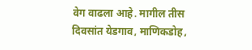वेग वाढला आहे. मागील तीस दिवसांत येडगाव, माणिकडोह,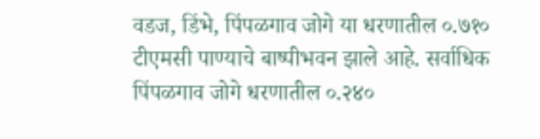वडज, डिंभे, पिंपळगाव जोगे या धरणातील ०.७१० टीएमसी पाण्याचे बाष्पीभवन झाले आहे. सर्वाधिक पिंपळगाव जोगे धरणातील ०.२४०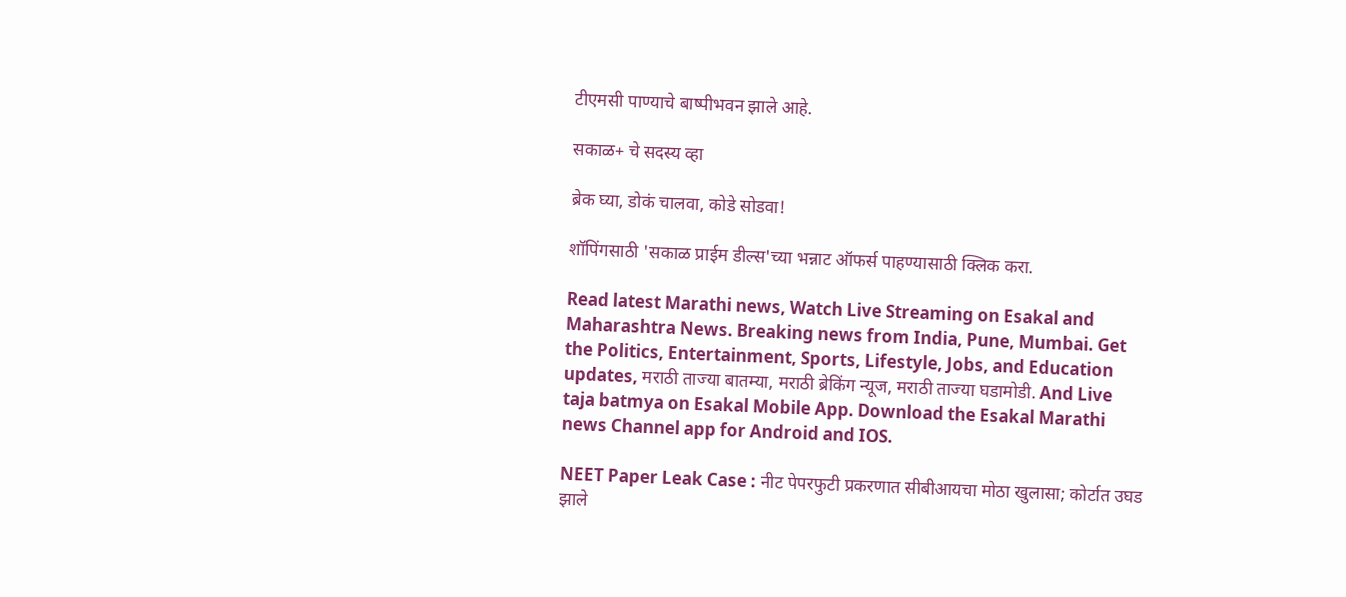टीएमसी पाण्याचे बाष्पीभवन झाले आहे.

सकाळ+ चे सदस्य व्हा

ब्रेक घ्या, डोकं चालवा, कोडे सोडवा!

शॉपिंगसाठी 'सकाळ प्राईम डील्स'च्या भन्नाट ऑफर्स पाहण्यासाठी क्लिक करा.

Read latest Marathi news, Watch Live Streaming on Esakal and Maharashtra News. Breaking news from India, Pune, Mumbai. Get the Politics, Entertainment, Sports, Lifestyle, Jobs, and Education updates, मराठी ताज्या बातम्या, मराठी ब्रेकिंग न्यूज, मराठी ताज्या घडामोडी. And Live taja batmya on Esakal Mobile App. Download the Esakal Marathi news Channel app for Android and IOS.

NEET Paper Leak Case : नीट पेपरफुटी प्रकरणात सीबीआयचा मोठा खुलासा; कोर्टात उघड झाले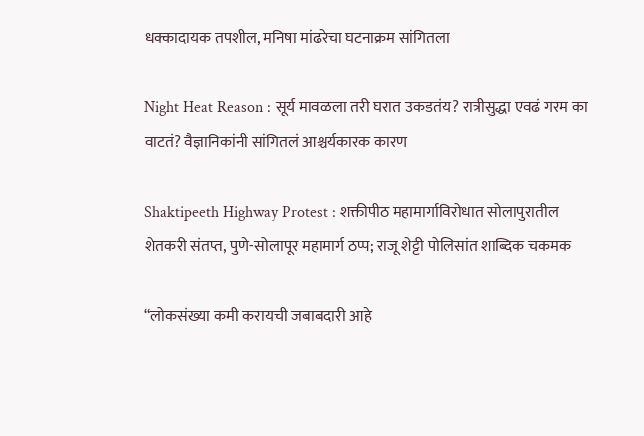धक्कादायक तपशील, मनिषा मांढरेचा घटनाक्रम सांगितला

Night Heat Reason : सूर्य मावळला तरी घरात उकडतंय? रात्रीसुद्धा एवढं गरम का वाटतं? वैज्ञानिकांनी सांगितलं आश्चर्यकारक कारण

Shaktipeeth Highway Protest : शक्तीपीठ महामार्गाविरोधात सोलापुरातील शेतकरी संतप्त, पुणे-सोलापूर महामार्ग ठप्प; राजू शेट्टी पोलिसांत शाब्दिक चकमक

“लोकसंख्या कमी करायची जबाबदारी आहे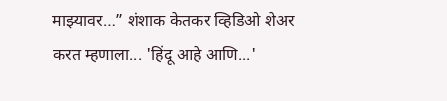माझ्यावर…” शंशाक केतकर व्हिडिओ शेअर करत म्हणाला... 'हिंदू आहे आणि...'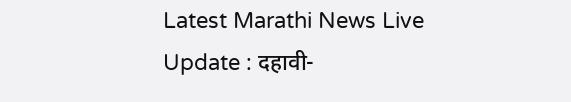Latest Marathi News Live Update : दहावी-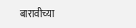बारावीच्या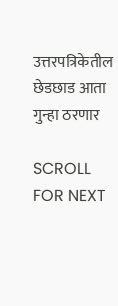उत्तरपत्रिकेतील छेडछाड आता गुन्हा ठरणार

SCROLL FOR NEXT